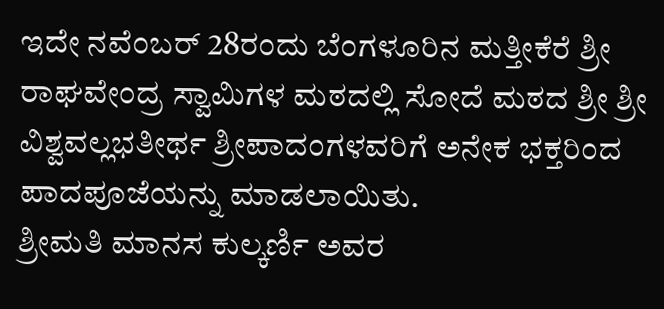ಇದೇ ನವೆಂಬರ್ 28ರಂದು ಬೆಂಗಳೂರಿನ ಮತ್ತೀಕೆರೆ ಶ್ರೀ ರಾಘವೇಂದ್ರ ಸ್ವಾಮಿಗಳ ಮಠದಲ್ಲಿ ಸೋದೆ ಮಠದ ಶ್ರೀ ಶ್ರೀ ವಿಶ್ವವಲ್ಲಭತೀರ್ಥ ಶ್ರೀಪಾದಂಗಳವರಿಗೆ ಅನೇಕ ಭಕ್ತರಿಂದ ಪಾದಪೂಜೆಯನ್ನು ಮಾಡಲಾಯಿತು.
ಶ್ರೀಮತಿ ಮಾನಸ ಕುಲ್ಕರ್ಣಿ ಅವರ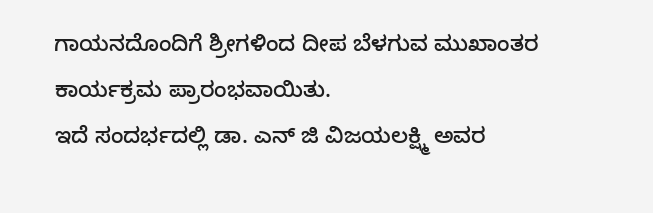ಗಾಯನದೊಂದಿಗೆ ಶ್ರೀಗಳಿಂದ ದೀಪ ಬೆಳಗುವ ಮುಖಾಂತರ ಕಾರ್ಯಕ್ರಮ ಪ್ರಾರಂಭವಾಯಿತು.
ಇದೆ ಸಂದರ್ಭದಲ್ಲಿ ಡಾ. ಎನ್ ಜಿ ವಿಜಯಲಕ್ಷ್ಮಿ ಅವರ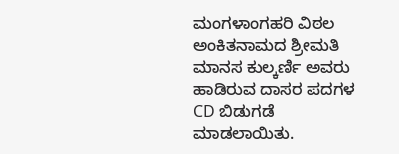ಮಂಗಳಾಂಗಹರಿ ವಿಠಲ ಅಂಕಿತನಾಮದ ಶ್ರೀಮತಿ ಮಾನಸ ಕುಲ್ಕರ್ಣಿ ಅವರು ಹಾಡಿರುವ ದಾಸರ ಪದಗಳ CD ಬಿಡುಗಡೆ ಮಾಡಲಾಯಿತು.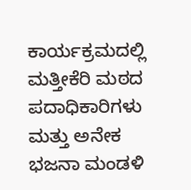ಕಾರ್ಯಕ್ರಮದಲ್ಲಿ ಮತ್ತೀಕೆರಿ ಮಠದ ಪದಾಧಿಕಾರಿಗಳು ಮತ್ತು ಅನೇಕ ಭಜನಾ ಮಂಡಳಿ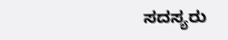ಸದಸ್ಯರು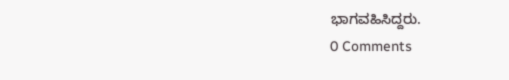ಭಾಗವಹಿಸಿದ್ದರು.
0 Comments